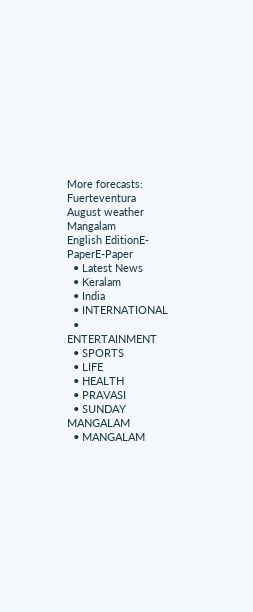More forecasts: Fuerteventura August weather
Mangalam
English EditionE-PaperE-Paper
  • Latest News
  • Keralam
  • India
  • INTERNATIONAL
  • ENTERTAINMENT
  • SPORTS
  • LIFE
  • HEALTH
  • PRAVASI
  • SUNDAY MANGALAM
  • MANGALAM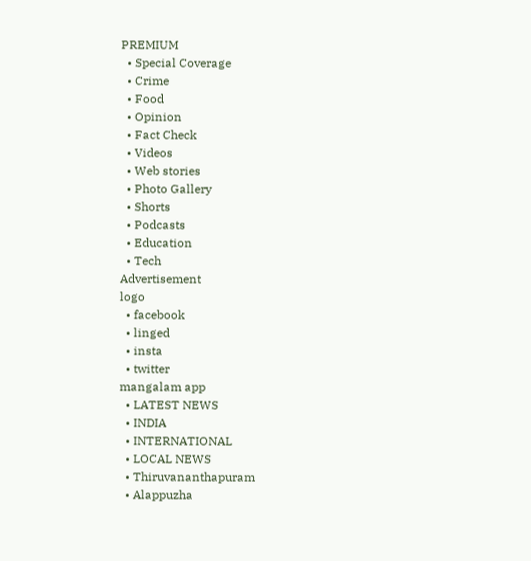PREMIUM
  • Special Coverage
  • Crime
  • Food
  • Opinion
  • Fact Check
  • Videos
  • Web stories
  • Photo Gallery
  • Shorts
  • Podcasts
  • Education
  • Tech
Advertisement
logo
  • facebook
  • linged
  • insta
  • twitter
mangalam app
  • LATEST NEWS
  • INDIA
  • INTERNATIONAL
  • LOCAL NEWS
  • Thiruvananthapuram
  • Alappuzha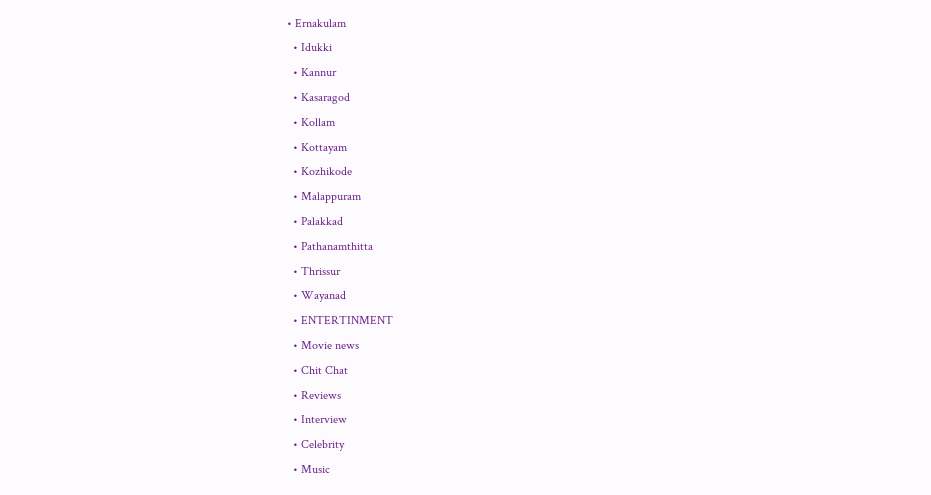• Ernakulam
  • Idukki
  • Kannur
  • Kasaragod
  • Kollam
  • Kottayam
  • Kozhikode
  • Malappuram
  • Palakkad
  • Pathanamthitta
  • Thrissur
  • Wayanad
  • ENTERTINMENT
  • Movie news
  • Chit Chat
  • Reviews
  • Interview
  • Celebrity
  • Music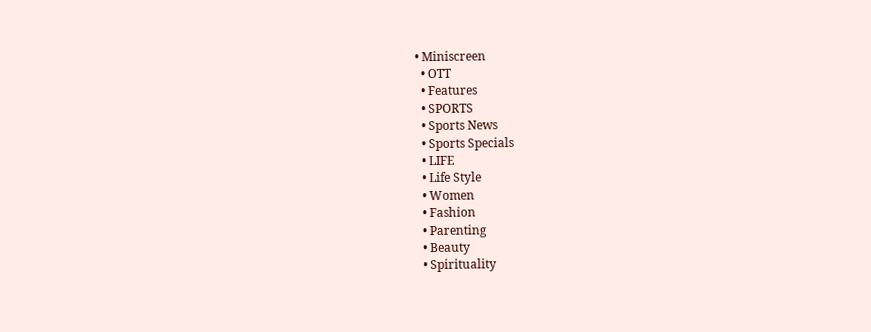• Miniscreen
  • OTT
  • Features
  • SPORTS
  • Sports News
  • Sports Specials
  • LIFE
  • Life Style
  • Women
  • Fashion
  • Parenting
  • Beauty
  • Spirituality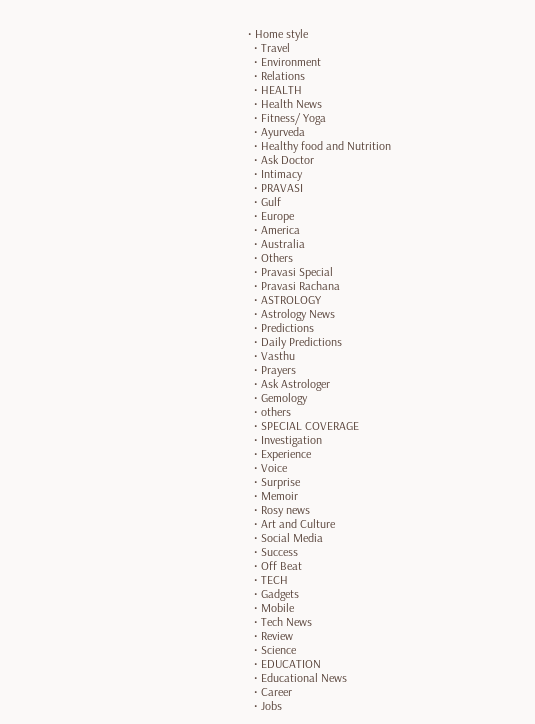• Home style
  • Travel
  • Environment
  • Relations
  • HEALTH
  • Health News
  • Fitness/ Yoga
  • Ayurveda
  • Healthy food and Nutrition
  • Ask Doctor
  • Intimacy
  • PRAVASI
  • Gulf
  • Europe
  • America
  • Australia
  • Others
  • Pravasi Special
  • Pravasi Rachana
  • ASTROLOGY
  • Astrology News
  • Predictions
  • Daily Predictions
  • Vasthu
  • Prayers
  • Ask Astrologer
  • Gemology
  • others
  • SPECIAL COVERAGE
  • Investigation
  • Experience
  • Voice
  • Surprise
  • Memoir
  • Rosy news
  • Art and Culture
  • Social Media
  • Success
  • Off Beat
  • TECH
  • Gadgets
  • Mobile
  • Tech News
  • Review
  • Science
  • EDUCATION
  • Educational News
  • Career
  • Jobs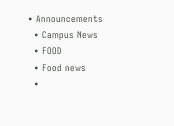• Announcements
  • Campus News
  • FOOD
  • Food news
  •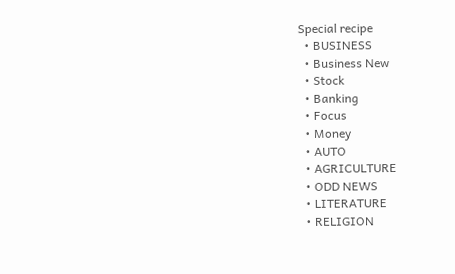Special recipe
  • BUSINESS
  • Business New
  • Stock
  • Banking
  • Focus
  • Money
  • AUTO
  • AGRICULTURE
  • ODD NEWS
  • LITERATURE
  • RELIGION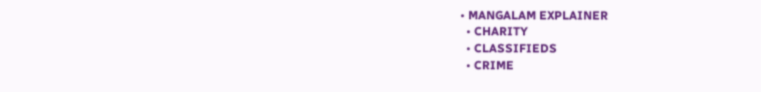• MANGALAM EXPLAINER
  • CHARITY
  • CLASSIFIEDS
  • CRIME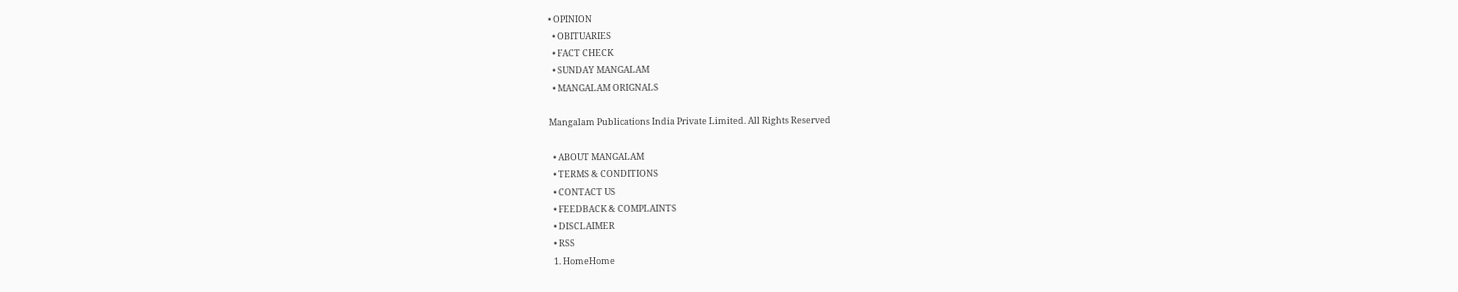• OPINION
  • OBITUARIES
  • FACT CHECK
  • SUNDAY MANGALAM
  • MANGALAM ORIGNALS

Mangalam Publications India Private Limited. All Rights Reserved

  • ABOUT MANGALAM
  • TERMS & CONDITIONS
  • CONTACT US
  • FEEDBACK & COMPLAINTS
  • DISCLAIMER
  • RSS
  1. HomeHome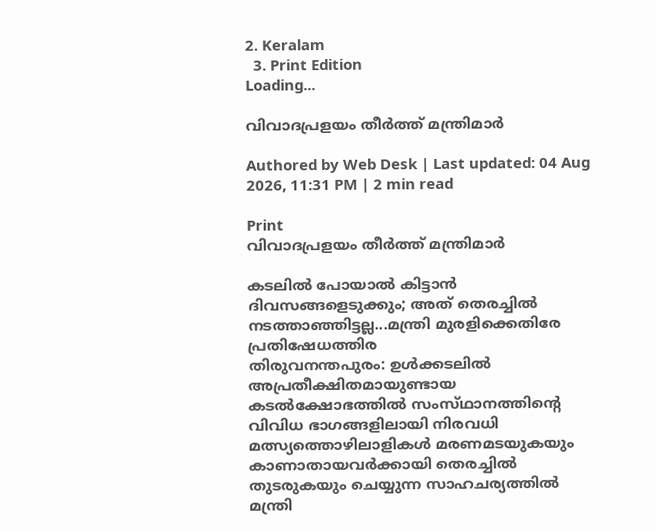2. Keralam
  3. Print Edition
Loading...

വിവാദപ്രളയം തീര്‍ത്ത്‌ മന്ത്രിമാര്‍

Authored by Web Desk | Last updated: 04 Aug 2026, 11:31 PM | 2 min read

Print
വിവാദപ്രളയം തീര്‍ത്ത്‌ മന്ത്രിമാര്‍

കടലില്‍ പോയാല്‍ കിട്ടാന്‍ ദിവസങ്ങളെടുക്കും; അത്‌ തെരച്ചില്‍ നടത്താഞ്ഞിട്ടല്ല...മന്ത്രി മുരളിക്കെതിരേ പ്രതിഷേധത്തിര
തിരുവനന്തപുരം: ഉള്‍ക്കടലില്‍ അപ്രതീക്ഷിതമായുണ്ടായ കടല്‍ക്ഷോഭത്തില്‍ സംസ്‌ഥാനത്തിന്റെ വിവിധ ഭാഗങ്ങളിലായി നിരവധി മത്സ്യത്തൊഴിലാളികള്‍ മരണമടയുകയും കാണാതായവര്‍ക്കായി തെരച്ചില്‍ തുടരുകയും ചെയ്യുന്ന സാഹചര്യത്തില്‍ മന്ത്രി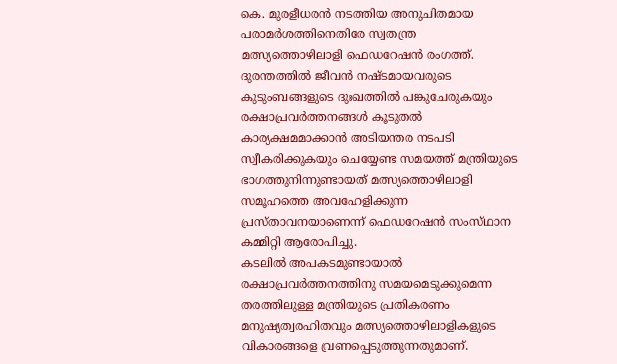കെ. മുരളീധരന്‍ നടത്തിയ അനുചിതമായ പരാമര്‍ശത്തിനെതിരേ സ്വതന്ത്ര മത്സ്യത്തൊഴിലാളി ഫെഡറേഷന്‍ രംഗത്ത്‌. ദുരന്തത്തില്‍ ജീവന്‍ നഷ്‌ടമായവരുടെ കുടുംബങ്ങളുടെ ദുഃഖത്തില്‍ പങ്കുചേരുകയും രക്ഷാപ്രവര്‍ത്തനങ്ങള്‍ കൂടുതല്‍ കാര്യക്ഷമമാക്കാന്‍ അടിയന്തര നടപടി സ്വീകരിക്കുകയും ചെയ്യേണ്ട സമയത്ത്‌ മന്ത്രിയുടെ ഭാഗത്തുനിന്നുണ്ടായത്‌ മത്സ്യത്തൊഴിലാളി സമൂഹത്തെ അവഹേളിക്കുന്ന പ്രസ്‌താവനയാണെന്ന്‌ ഫെഡറേഷന്‍ സംസ്‌ഥാന കമ്മിറ്റി ആരോപിച്ചു.
കടലില്‍ അപകടമുണ്ടായാല്‍ രക്ഷാപ്രവര്‍ത്തനത്തിനു സമയമെടുക്കുമെന്ന തരത്തിലുള്ള മന്ത്രിയുടെ പ്രതികരണം മനുഷ്യത്വരഹിതവും മത്സ്യത്തൊഴിലാളികളുടെ വികാരങ്ങളെ വ്രണപ്പെടുത്തുന്നതുമാണ്‌.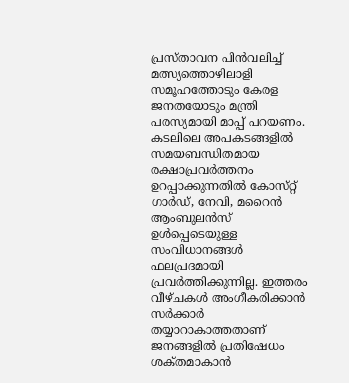പ്രസ്‌താവന പിന്‍വലിച്ച്‌ മത്സ്യത്തൊഴിലാളി സമൂഹത്തോടും കേരള ജനതയോടും മന്ത്രി പരസ്യമായി മാപ്പ്‌ പറയണം. കടലിലെ അപകടങ്ങളില്‍ സമയബന്ധിതമായ രക്ഷാപ്രവര്‍ത്തനം ഉറപ്പാക്കുന്നതില്‍ കോസ്‌റ്റ്‌ ഗാര്‍ഡ്‌, നേവി, മറൈന്‍ ആംബുലന്‍സ്‌ ഉള്‍പ്പെടെയുള്ള സംവിധാനങ്ങള്‍ ഫലപ്രദമായി പ്രവര്‍ത്തിക്കുന്നില്ല. ഇത്തരം വീഴ്‌ചകള്‍ അംഗീകരിക്കാന്‍ സര്‍ക്കാര്‍ തയ്യാറാകാത്തതാണ്‌ ജനങ്ങളില്‍ പ്രതിഷേധം ശക്‌തമാകാന്‍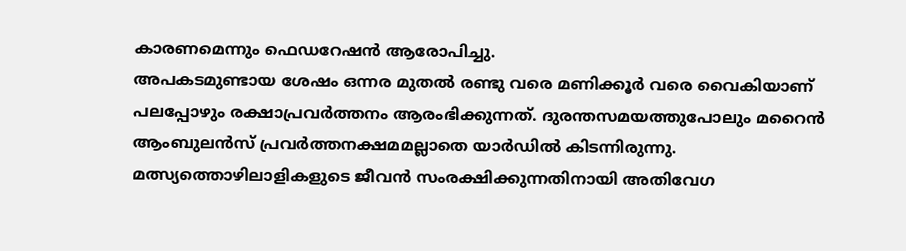കാരണമെന്നും ഫെഡറേഷന്‍ ആരോപിച്ചു.
അപകടമുണ്ടായ ശേഷം ഒന്നര മുതല്‍ രണ്ടു വരെ മണിക്കൂര്‍ വരെ വൈകിയാണ്‌ പലപ്പോഴും രക്ഷാപ്രവര്‍ത്തനം ആരംഭിക്കുന്നത്‌. ദുരന്തസമയത്തുപോലും മറൈന്‍ ആംബുലന്‍സ്‌ പ്രവര്‍ത്തനക്ഷമമല്ലാതെ യാര്‍ഡില്‍ കിടന്നിരുന്നു. മത്സ്യത്തൊഴിലാളികളുടെ ജീവന്‍ സംരക്ഷിക്കുന്നതിനായി അതിവേഗ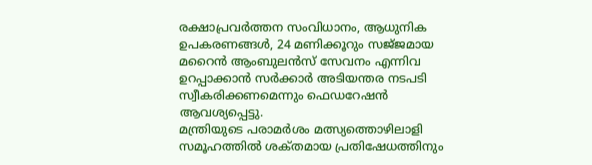രക്ഷാപ്രവര്‍ത്തന സംവിധാനം, ആധുനിക ഉപകരണങ്ങള്‍, 24 മണിക്കൂറും സജ്‌ജമായ മറൈന്‍ ആംബുലന്‍സ്‌ സേവനം എന്നിവ ഉറപ്പാക്കാന്‍ സര്‍ക്കാര്‍ അടിയന്തര നടപടി സ്വീകരിക്കണമെന്നും ഫെഡറേഷന്‍ ആവശ്യപ്പെട്ടു.
മന്ത്രിയുടെ പരാമര്‍ശം മത്സ്യത്തൊഴിലാളി സമൂഹത്തില്‍ ശക്‌തമായ പ്രതിഷേധത്തിനും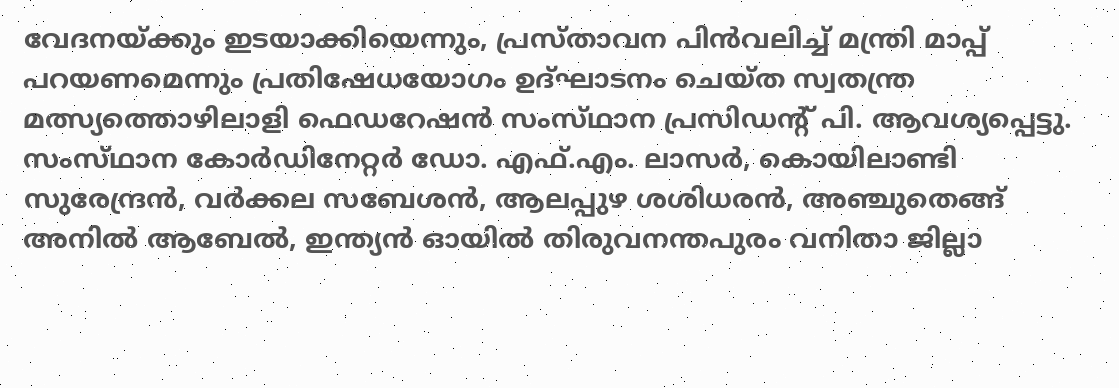വേദനയ്‌ക്കും ഇടയാക്കിയെന്നും, പ്രസ്‌താവന പിന്‍വലിച്ച്‌ മന്ത്രി മാപ്പ്‌ പറയണമെന്നും പ്രതിഷേധയോഗം ഉദ്‌ഘാടനം ചെയ്‌ത സ്വതന്ത്ര മത്സ്യത്തൊഴിലാളി ഫെഡറേഷന്‍ സംസ്‌ഥാന പ്രസിഡന്റ്‌ പി. ആവശ്യപ്പെട്ടു. സംസ്‌ഥാന കോര്‍ഡിനേറ്റര്‍ ഡോ. എഫ്‌.എം. ലാസര്‍, കൊയിലാണ്ടി സുരേന്ദ്രന്‍, വര്‍ക്കല സബേശന്‍, ആലപ്പുഴ ശശിധരന്‍, അഞ്ചുതെങ്ങ്‌ അനില്‍ ആബേല്‍, ഇന്ത്യന്‍ ഓയില്‍ തിരുവനന്തപുരം വനിതാ ജില്ലാ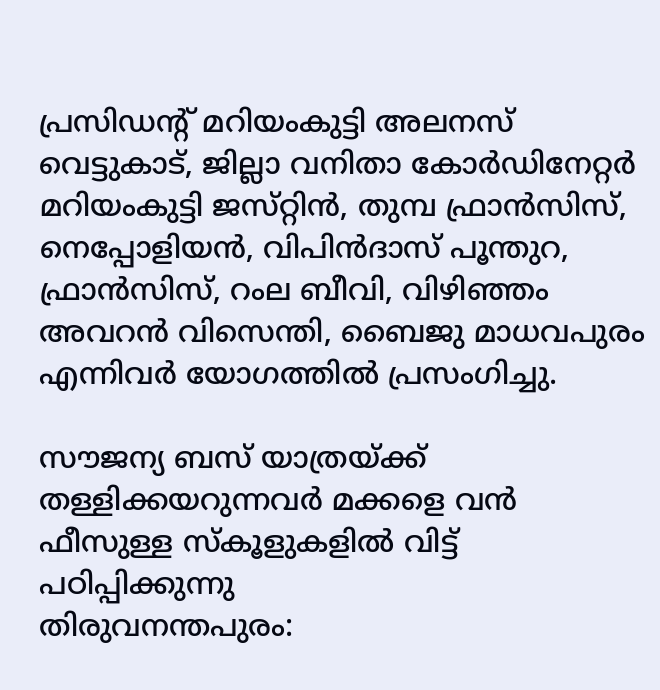പ്രസിഡന്റ്‌ മറിയംകുട്ടി അലനസ്‌ വെട്ടുകാട്‌, ജില്ലാ വനിതാ കോര്‍ഡിനേറ്റര്‍ മറിയംകുട്ടി ജസ്‌റ്റിന്‍, തുമ്പ ഫ്രാന്‍സിസ്‌, നെപ്പോളിയന്‍, വിപിന്‍ദാസ്‌ പൂന്തുറ, ഫ്രാന്‍സിസ്‌, റംല ബീവി, വിഴിഞ്ഞം അവറന്‍ വിസെന്തി, ബൈജു മാധവപുരം എന്നിവര്‍ യോഗത്തില്‍ പ്രസംഗിച്ചു.

സൗജന്യ ബസ്‌ യാത്രയ്‌ക്ക്‌ തള്ളിക്കയറുന്നവര്‍ മക്കളെ വന്‍ ഫീസുള്ള സ്‌കൂളുകളില്‍ വിട്ട്‌ പഠിപ്പിക്കുന്നു
തിരുവനന്തപുരം: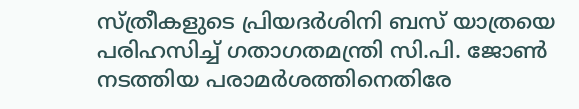സ്‌ത്രീകളുടെ പ്രിയദര്‍ശിനി ബസ്‌ യാത്രയെ പരിഹസിച്ച്‌ ഗതാഗതമന്ത്രി സി.പി. ജോണ്‍ നടത്തിയ പരാമര്‍ശത്തിനെതിരേ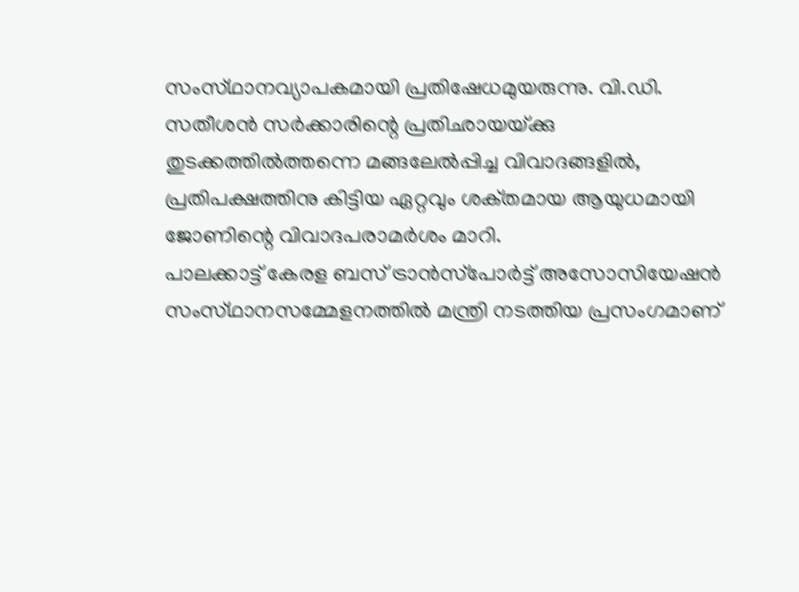സംസ്‌ഥാനവ്യാപകമായി പ്രതിഷേധമുയരുന്നു. വി.ഡി. സതീശന്‍ സര്‍ക്കാരിന്റെ പ്രതിഛായയ്‌ക്കു തുടക്കത്തില്‍ത്തന്നെ മങ്ങലേല്‍പ്പിച്ച വിവാദങ്ങളില്‍, പ്രതിപക്ഷത്തിനു കിട്ടിയ ഏറ്റവും ശക്‌തമായ ആയുധമായി ജോണിന്റെ വിവാദപരാമര്‍ശം മാറി.
പാലക്കാട്ട്‌ കേരള ബസ്‌ ട്രാന്‍സ്‌പോര്‍ട്ട്‌ അസോസിയേഷന്‍ സംസ്‌ഥാനസമ്മേളനത്തില്‍ മന്ത്രി നടത്തിയ പ്രസംഗമാണ്‌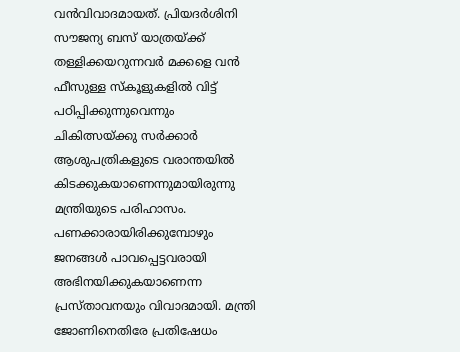വന്‍വിവാദമായത്‌. പ്രിയദര്‍ശിനി സൗജന്യ ബസ്‌ യാത്രയ്‌ക്ക്‌ തള്ളിക്കയറുന്നവര്‍ മക്കളെ വന്‍ ഫീസുള്ള സ്‌കൂളുകളില്‍ വിട്ട്‌ പഠിപ്പിക്കുന്നുവെന്നും ചികിത്സയ്‌ക്കു സര്‍ക്കാര്‍ ആശുപത്രികളുടെ വരാന്തയില്‍ കിടക്കുകയാണെന്നുമായിരുന്നു മന്ത്രിയുടെ പരിഹാസം. പണക്കാരായിരിക്കുമ്പോഴും ജനങ്ങള്‍ പാവപ്പെട്ടവരായി അഭിനയിക്കുകയാണെന്ന പ്രസ്‌താവനയും വിവാദമായി. മന്ത്രി ജോണിനെതിരേ പ്രതിഷേധം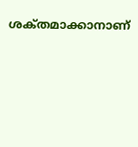ശക്‌തമാക്കാനാണ്‌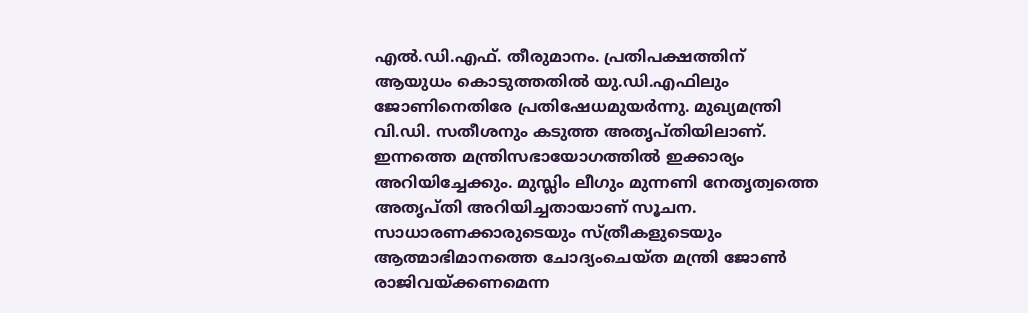എല്‍.ഡി.എഫ്‌. തീരുമാനം. പ്രതിപക്ഷത്തിന്‌ ആയുധം കൊടുത്തതില്‍ യു.ഡി.എഫിലും ജോണിനെതിരേ പ്രതിഷേധമുയര്‍ന്നു. മുഖ്യമന്ത്രി വി.ഡി. സതീശനും കടുത്ത അതൃപ്‌തിയിലാണ്‌. ഇന്നത്തെ മന്ത്രിസഭായോഗത്തില്‍ ഇക്കാര്യം അറിയിച്ചേക്കും. മുസ്ലിം ലീഗും മുന്നണി നേതൃത്വത്തെ അതൃപ്‌തി അറിയിച്ചതായാണ്‌ സൂചന.
സാധാരണക്കാരുടെയും സ്‌ത്രീകളുടെയും ആത്മാഭിമാനത്തെ ചോദ്യംചെയ്‌ത മന്ത്രി ജോണ്‍ രാജിവയ്‌ക്കണമെന്ന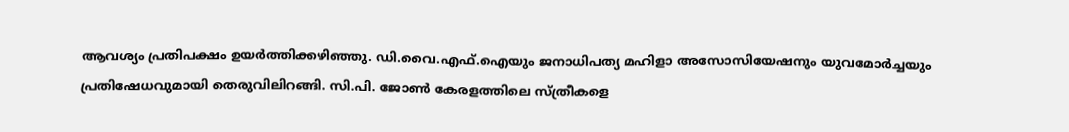ആവശ്യം പ്രതിപക്ഷം ഉയര്‍ത്തിക്കഴിഞ്ഞു. ഡി.വൈ.എഫ്‌.ഐയും ജനാധിപത്യ മഹിളാ അസോസിയേഷനും യുവമോര്‍ച്ചയും പ്രതിഷേധവുമായി തെരുവിലിറങ്ങി. സി.പി. ജോണ്‍ കേരളത്തിലെ സ്‌ത്രീകളെ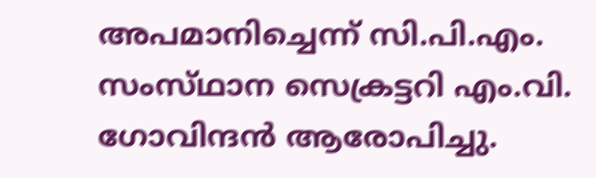അപമാനിച്ചെന്ന്‌ സി.പി.എം. സംസ്‌ഥാന സെക്രട്ടറി എം.വി. ഗോവിന്ദന്‍ ആരോപിച്ചു.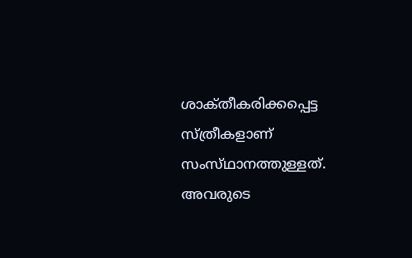ശാക്‌തീകരിക്കപ്പെട്ട സ്‌ത്രീകളാണ്‌ സംസ്‌ഥാനത്തുള്ളത്‌. അവരുടെ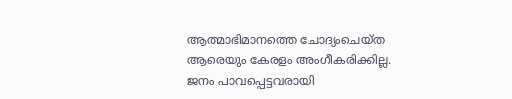ആത്മാഭിമാനത്തെ ചോദ്യംചെയ്‌ത ആരെയും കേരളം അംഗീകരിക്കില്ല.
ജനം പാവപ്പെട്ടവരായി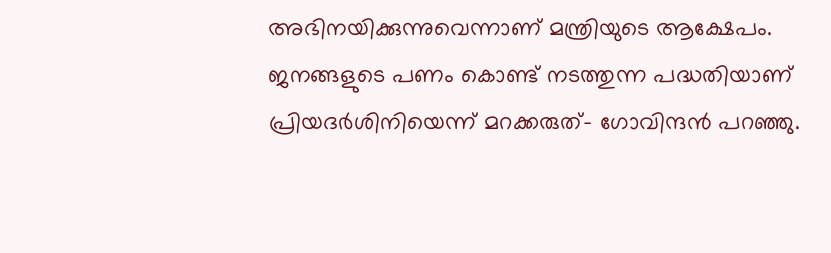അഭിനയിക്കുന്നുവെന്നാണ്‌ മന്ത്രിയുടെ ആക്ഷേപം. ജനങ്ങളുടെ പണം കൊണ്ട്‌ നടത്തുന്ന പദ്ധതിയാണ്‌ പ്രിയദര്‍ശിനിയെന്ന്‌ മറക്കരുത്‌- ഗോവിന്ദന്‍ പറഞ്ഞു.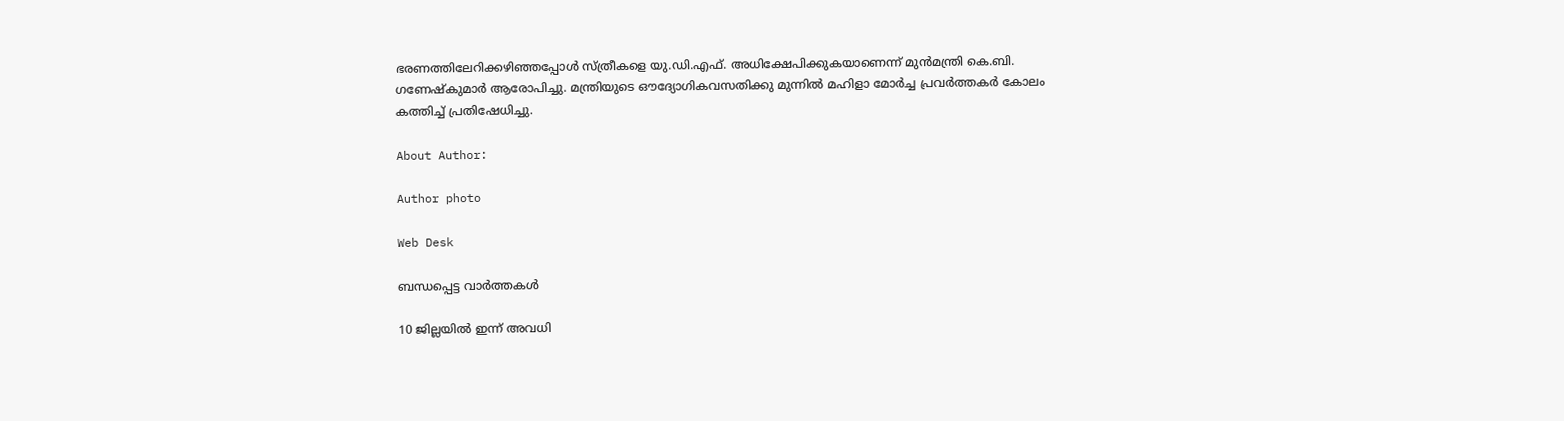ഭരണത്തിലേറിക്കഴിഞ്ഞപ്പോള്‍ സ്‌ത്രീകളെ യു.ഡി.എഫ്‌. അധിക്ഷേപിക്കുകയാണെന്ന്‌ മുന്‍മന്ത്രി കെ.ബി. ഗണേഷ്‌കുമാര്‍ ആരോപിച്ചു. മന്ത്രിയുടെ ഔദ്യോഗികവസതിക്കു മുന്നില്‍ മഹിളാ മോര്‍ച്ച പ്രവര്‍ത്തകര്‍ കോലം കത്തിച്ച്‌ പ്രതിഷേധിച്ചു.

About Author:

Author photo

Web Desk

ബന്ധപ്പെട്ട വാർത്തകൾ

10 ജില്ലയില്‍ ഇന്ന്‌ അവധി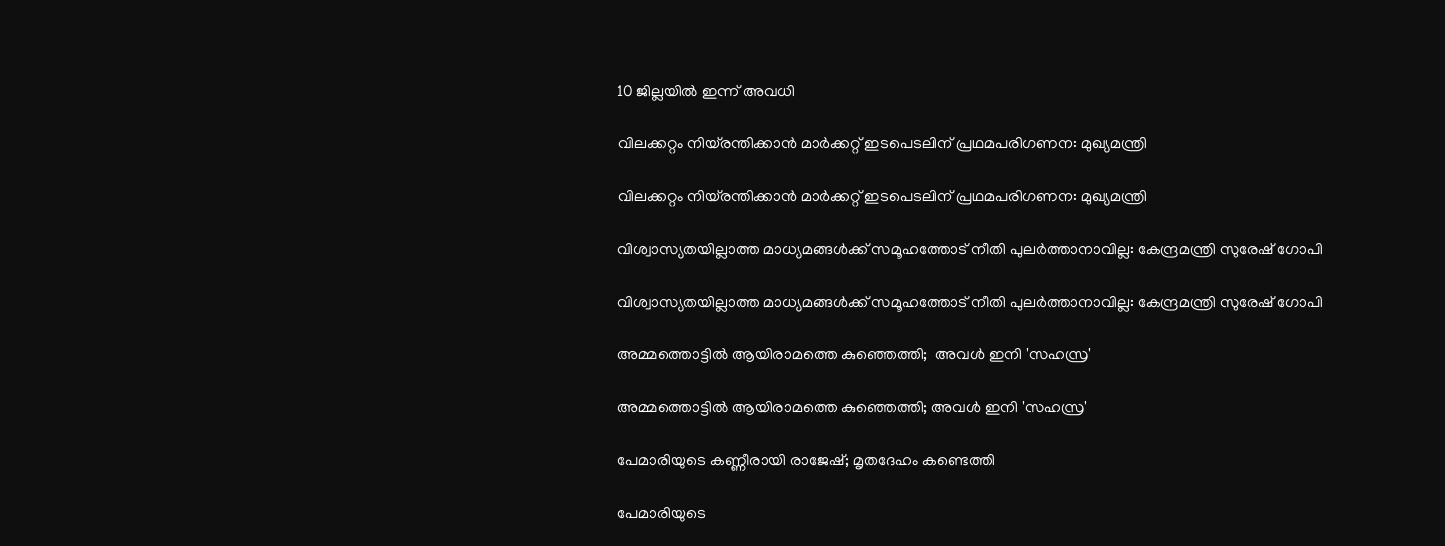10 ജില്ലയില്‍ ഇന്ന്‌ അവധി

വിലക്കറ്റം നിയ്രന്തിക്കാന്‍ മാര്‍ക്കറ്റ്‌ ഇടപെടലിന്‌ പ്രഥമപരിഗണന: മുഖ്യമന്ത്രി

വിലക്കറ്റം നിയ്രന്തിക്കാന്‍ മാര്‍ക്കറ്റ്‌ ഇടപെടലിന്‌ പ്രഥമപരിഗണന: മുഖ്യമന്ത്രി

വിശ്വാസ്യതയില്ലാത്ത മാധ്യമങ്ങള്‍ക്ക്‌ സമൂഹത്തോട്‌ നീതി പുലര്‍ത്താനാവില്ല: കേന്ദ്രമന്ത്രി സുരേഷ്‌ ഗോപി

വിശ്വാസ്യതയില്ലാത്ത മാധ്യമങ്ങള്‍ക്ക്‌ സമൂഹത്തോട്‌ നീതി പുലര്‍ത്താനാവില്ല: കേന്ദ്രമന്ത്രി സുരേഷ്‌ ഗോപി

അമ്മത്തൊട്ടില്‍ ആയിരാമത്തെ കുഞ്ഞെത്തി;  അവള്‍ ഇനി 'സഹസ്ര'

അമ്മത്തൊട്ടില്‍ ആയിരാമത്തെ കുഞ്ഞെത്തി; അവള്‍ ഇനി 'സഹസ്ര'

പേമാരിയുടെ കണ്ണീരായി രാജേഷ്‌; മൃതദേഹം കണ്ടെത്തി

പേമാരിയുടെ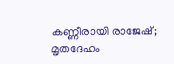കണ്ണീരായി രാജേഷ്‌; മൃതദേഹം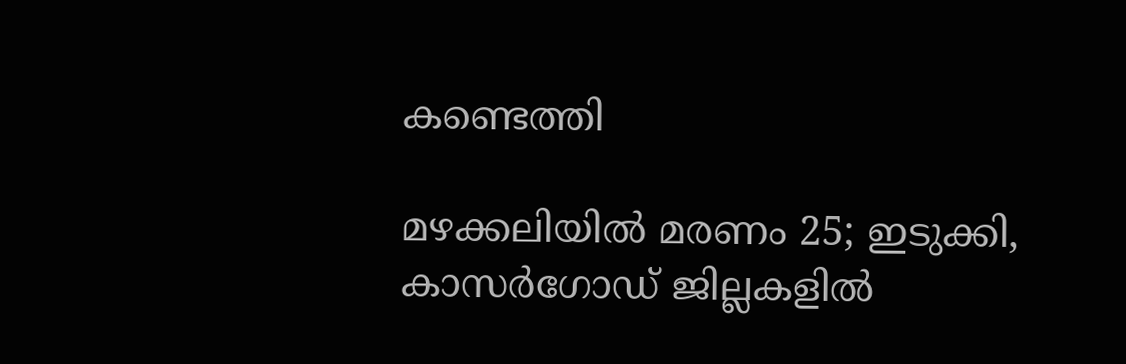കണ്ടെത്തി

മഴക്കലിയില്‍ മരണം 25; ഇടുക്കി, കാസര്‍ഗോഡ് ജില്ലകളില്‍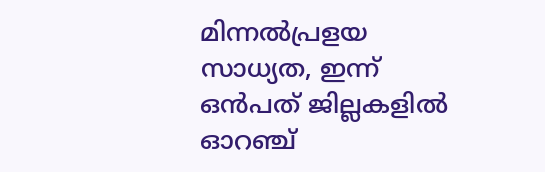മിന്നല്‍പ്രളയ സാധ്യത, ഇന്ന് ഒന്‍പത് ജില്ലകളില്‍ ഓറഞ്ച്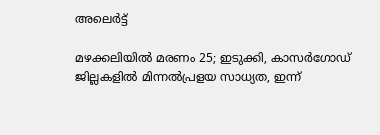അലെര്‍ട്ട്

മഴക്കലിയില്‍ മരണം 25; ഇടുക്കി, കാസര്‍ഗോഡ് ജില്ലകളില്‍ മിന്നല്‍പ്രളയ സാധ്യത, ഇന്ന്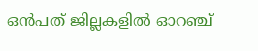ഒന്‍പത് ജില്ലകളില്‍ ഓറഞ്ച്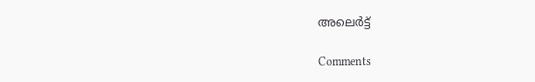അലെര്‍ട്ട്

Comments